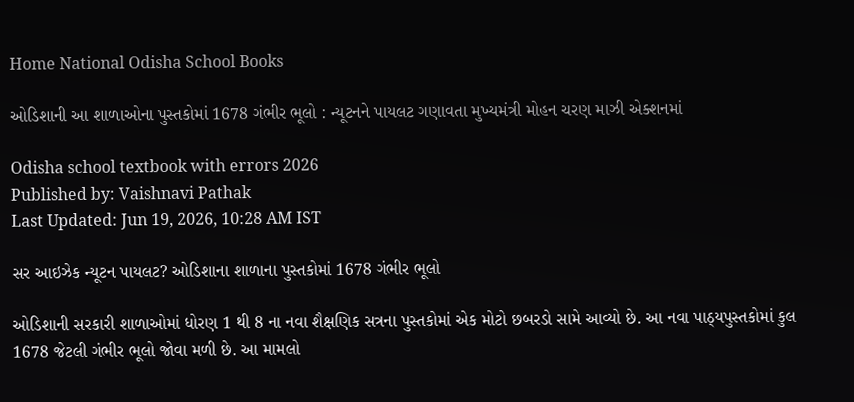Home National Odisha School Books

ઓડિશાની આ શાળાઓના પુસ્તકોમાં 1678 ગંભીર ભૂલો : ન્યૂટનને પાયલટ ગણાવતા મુખ્યમંત્રી મોહન ચરણ માઝી એક્શનમાં

Odisha school textbook with errors 2026
Published by: Vaishnavi Pathak
Last Updated: Jun 19, 2026, 10:28 AM IST

સર આઇઝેક ન્યૂટન પાયલટ? ઓડિશાના શાળાના પુસ્તકોમાં 1678 ગંભીર ભૂલો

ઓડિશાની સરકારી શાળાઓમાં ધોરણ 1 થી 8 ના નવા શૈક્ષણિક સત્રના પુસ્તકોમાં એક મોટો છબરડો સામે આવ્યો છે. આ નવા પાઠ્યપુસ્તકોમાં કુલ 1678 જેટલી ગંભીર ભૂલો જોવા મળી છે. આ મામલો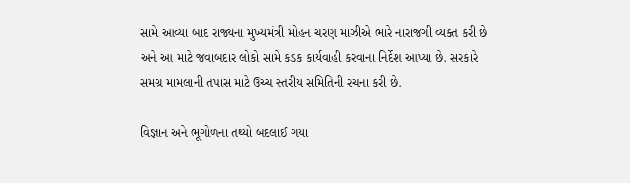સામે આવ્યા બાદ રાજ્યના મુખ્યમંત્રી મોહન ચરણ માઝીએ ભારે નારાજગી વ્યક્ત કરી છે અને આ માટે જવાબદાર લોકો સામે કડક કાર્યવાહી કરવાના નિર્દેશ આપ્યા છે. સરકારે સમગ્ર મામલાની તપાસ માટે ઉચ્ચ સ્તરીય સમિતિની રચના કરી છે.

વિજ્ઞાન અને ભૂગોળના તથ્યો બદલાઈ ગયા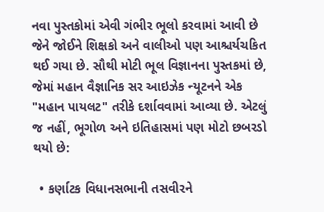નવા પુસ્તકોમાં એવી ગંભીર ભૂલો કરવામાં આવી છે જેને જોઈને શિક્ષકો અને વાલીઓ પણ આશ્ચર્યચકિત થઈ ગયા છે. સૌથી મોટી ભૂલ વિજ્ઞાનના પુસ્તકમાં છે, જેમાં મહાન વૈજ્ઞાનિક સર આઇઝેક ન્યૂટનને એક "મહાન પાયલટ" તરીકે દર્શાવવામાં આવ્યા છે. એટલું જ નહીં, ભૂગોળ અને ઇતિહાસમાં પણ મોટો છબરડો થયો છે:

  • કર્ણાટક વિધાનસભાની તસવીરને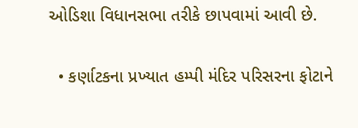ઓડિશા વિધાનસભા તરીકે છાપવામાં આવી છે.

  • કર્ણાટકના પ્રખ્યાત હમ્પી મંદિર પરિસરના ફોટાને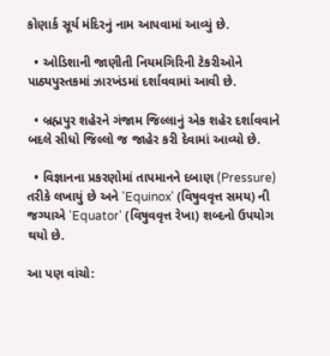કોણાર્ક સૂર્ય મંદિરનું નામ આપવામાં આવ્યું છે.

  • ઓડિશાની જાણીતી નિયમગિરિની ટેકરીઓને પાઠ્યપુસ્તકમાં ઝારખંડમાં દર્શાવવામાં આવી છે.

  • બ્રહ્મપુર શહેરને ગંજામ જિલ્લાનું એક શહેર દર્શાવવાને બદલે સીધો જિલ્લો જ જાહેર કરી દેવામાં આવ્યો છે.

  • વિજ્ઞાનના પ્રકરણોમાં તાપમાનને દબાણ (Pressure) તરીકે લખાયું છે અને 'Equinox' (વિષુવવૃત્ત સમય) ની જગ્યાએ 'Equator' (વિષુવવૃત્ત રેખા) શબ્દનો ઉપયોગ થયો છે.

આ પણ વાંચો: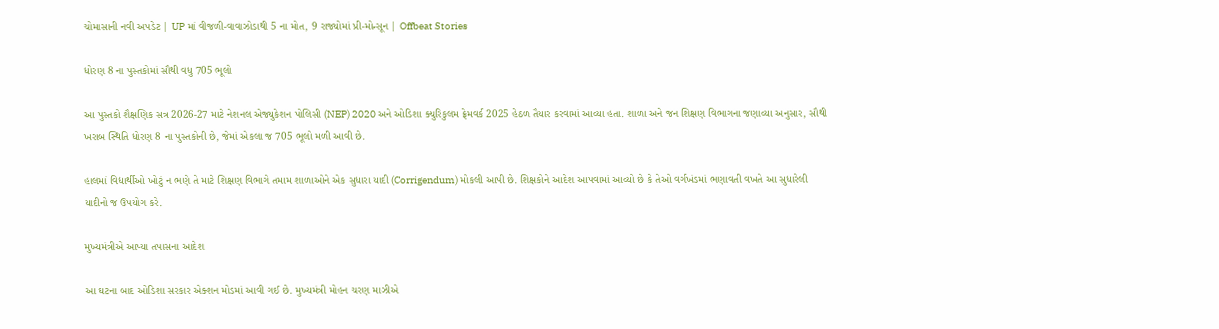ચોમાસાની નવી અપડેટ | UP માં વીજળી-વાવાઝોડાથી 5 ના મોત, 9 રાજ્યોમાં પ્રી-મોન્સૂન | Offbeat Stories

ધોરણ 8 ના પુસ્તકોમાં સૌથી વધુ 705 ભૂલો

આ પુસ્તકો શૈક્ષણિક સત્ર 2026-27 માટે નેશનલ એજ્યુકેશન પોલિસી (NEP) 2020 અને ઓડિશા ક્યુરિકુલમ ફ્રેમવર્ક 2025 હેઠળ તૈયાર કરવામાં આવ્યા હતા. શાળા અને જન શિક્ષણ વિભાગના જણાવ્યા અનુસાર, સૌથી ખરાબ સ્થિતિ ધોરણ 8 ના પુસ્તકોની છે, જેમાં એકલા જ 705 ભૂલો મળી આવી છે.

હાલમાં વિદ્યાર્થીઓ ખોટું ન ભણે તે માટે શિક્ષણ વિભાગે તમામ શાળાઓને એક સુધારા યાદી (Corrigendum) મોકલી આપી છે. શિક્ષકોને આદેશ આપવામાં આવ્યો છે કે તેઓ વર્ગખંડમાં ભણાવતી વખતે આ સુધારેલી યાદીનો જ ઉપયોગ કરે.

મુખ્યમંત્રીએ આપ્યા તપાસના આદેશ

આ ઘટના બાદ ઓડિશા સરકાર એક્શન મોડમાં આવી ગઈ છે. મુખ્યમંત્રી મોહન ચરણ માઝીએ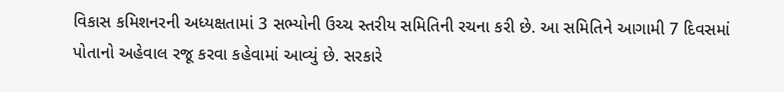વિકાસ કમિશનરની અધ્યક્ષતામાં 3 સભ્યોની ઉચ્ચ સ્તરીય સમિતિની રચના કરી છે. આ સમિતિને આગામી 7 દિવસમાં પોતાનો અહેવાલ રજૂ કરવા કહેવામાં આવ્યું છે. સરકારે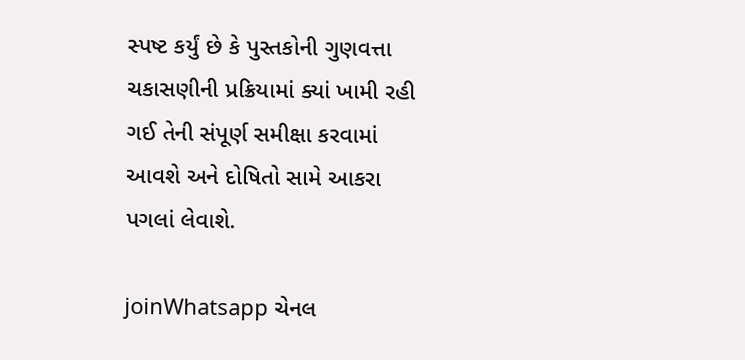સ્પષ્ટ કર્યું છે કે પુસ્તકોની ગુણવત્તા ચકાસણીની પ્રક્રિયામાં ક્યાં ખામી રહી ગઈ તેની સંપૂર્ણ સમીક્ષા કરવામાં આવશે અને દોષિતો સામે આકરા પગલાં લેવાશે.

joinWhatsapp ચેનલ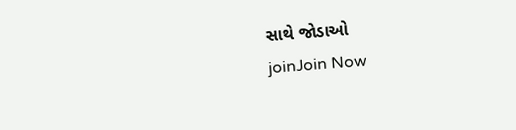સાથે જોડાઓ
joinJoin Now